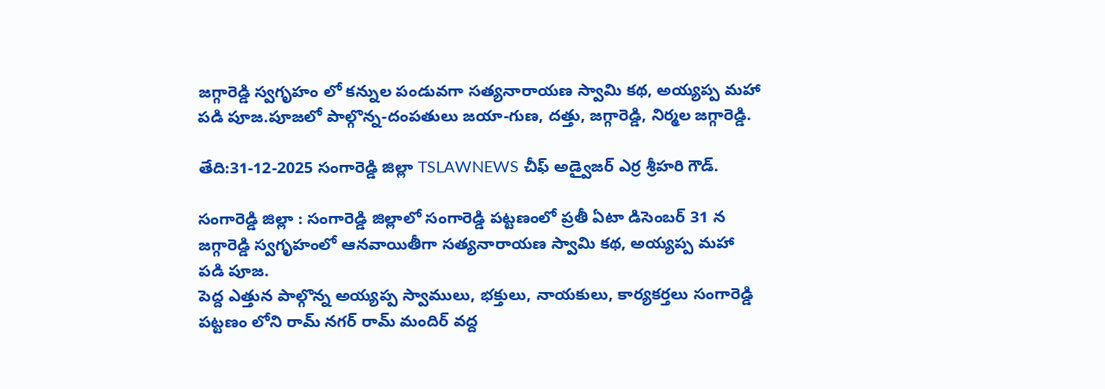జగ్గారెడ్డి స్వగృహం లో కన్నుల పండువగా సత్యనారాయణ స్వామి కథ, అయ్యప్ప మహా పడి పూజ.పూజలో పాల్గొన్న-దంపతులు జయా-గుణ, దత్తు, జగ్గారెడ్డి, నిర్మల జగ్గారెడ్డి.

తేది:31-12-2025 సంగారెడ్డి జిల్లా TSLAWNEWS చీఫ్ అడ్వైజర్ ఎర్ర శ్రీహరి గౌడ్.

సంగారెడ్డి జిల్లా : సంగారెడ్డి జిల్లాలో సంగారెడ్డి పట్టణంలో ప్రతీ ఏటా డిసెంబర్ 31 న జగ్గారెడ్డి స్వగృహంలో ఆనవాయితీగా సత్యనారాయణ స్వామి కథ, అయ్యప్ప మహా పడి పూజ.
పెద్ద ఎత్తున పాల్గొన్న అయ్యప్ప స్వాములు, భక్తులు, నాయకులు, కార్యకర్తలు సంగారెడ్డి పట్టణం లోని రామ్ నగర్ రామ్ మందిర్ వద్ద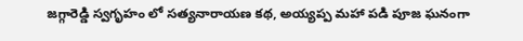జగ్గారెడ్డి స్వగృహం లో సత్యనారాయణ కథ, అయ్యప్ప మహా పడి పూజ ఘనంగా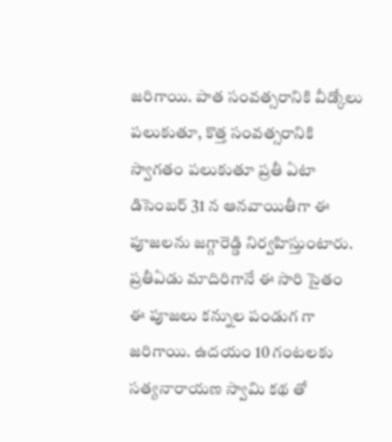జరిగాయి. పాత సంవత్సరానికి వీడ్కోలు పలుకుతూ, కొత్త సంవత్సరానికి స్వాగతం పలుకుతూ ప్రతీ ఏటా డిసెంబర్ 31 న ఆనవాయితీగా ఈ పూజలను జగ్గారెడ్డి నిర్వహిస్తుంటారు. ప్రతీఏడు మాదిరిగానే ఈ సారి సైతం ఈ పూజలు కన్నుల పండుగ గా జరిగాయి. ఉదయం 10 గంటలకు సత్యనారాయణ స్వామి కథ తో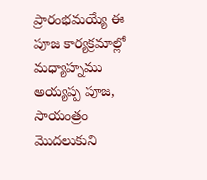ప్రారంభమయ్యే ఈ పూజ కార్యక్రమాల్లో మధ్యాహ్నము అయ్యప్ప పూజ, సాయంత్రం మొదలుకుని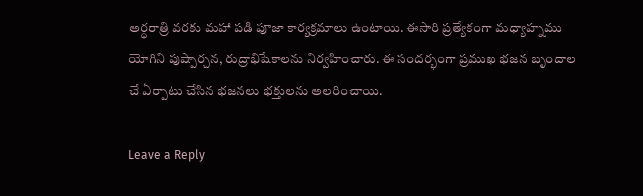అర్ధరాత్రి వరకు మహా పడి పూజా కార్యక్రమాలు ఉంటాయి. ఈసారి ప్రత్యేకంగా మధ్యాహ్నము యోగిని పుష్పార్చన, రుద్రాభిషేకాలను నిర్వహించారు. ఈ సందర్భంగా ప్రముఖ భజన బృందాల చే ఏర్పాటు చేసిన భజనలు భక్తులను అలరించాయి.

Leave a Reply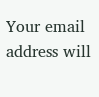Your email address will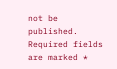not be published. Required fields are marked *